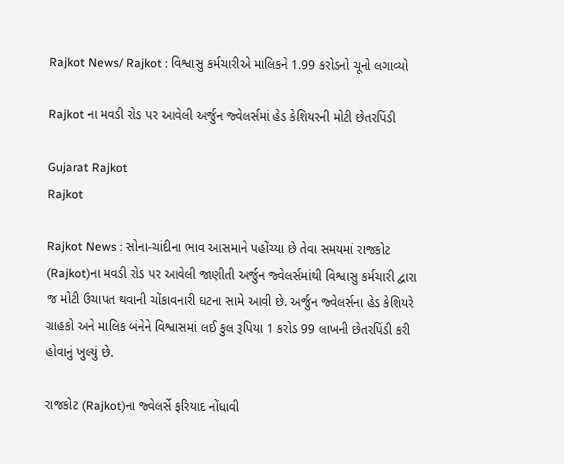Rajkot News/ Rajkot : વિશ્વાસુ કર્મચારીએ માલિકને 1.99 કરોડનો ચૂનો લગાવ્યો

Rajkot ના મવડી રોડ પર આવેલી અર્જુન જ્વેલર્સમાં હેડ કેશિયરની મોટી છેતરપિંડી

Gujarat Rajkot
Rajkot

Rajkot News : સોના-ચાંદીના ભાવ આસમાને પહોંચ્યા છે તેવા સમયમાં રાજકોટ (Rajkot)ના મવડી રોડ પર આવેલી જાણીતી અર્જુન જ્વેલર્સમાંથી વિશ્વાસુ કર્મચારી દ્વારા જ મોટી ઉચાપત થવાની ચોંકાવનારી ઘટના સામે આવી છે. અર્જુન જ્વેલર્સના હેડ કેશિયરે ગ્રાહકો અને માલિક બંનેને વિશ્વાસમાં લઈ કુલ રૂપિયા 1 કરોડ 99 લાખની છેતરપિંડી કરી હોવાનું ખુલ્યું છે.

રાજકોટ (Rajkot)ના જ્વેલર્સે ફરિયાદ નોંધાવી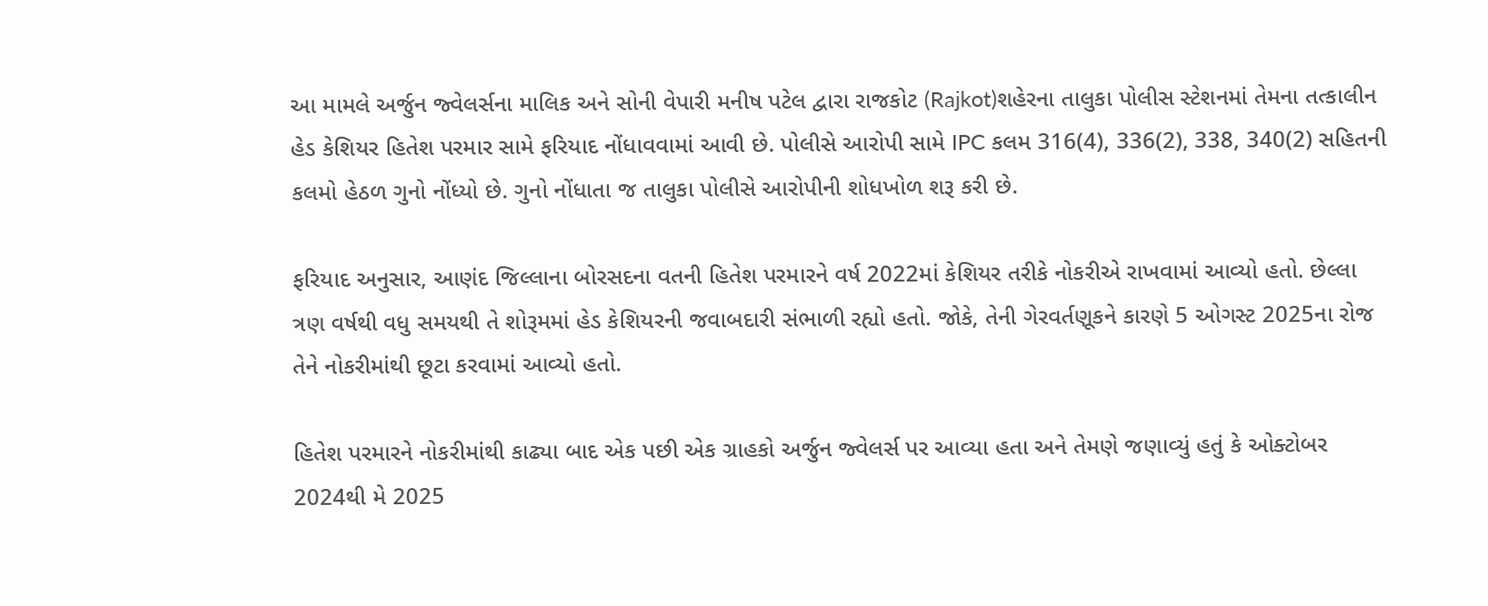આ મામલે અર્જુન જ્વેલર્સના માલિક અને સોની વેપારી મનીષ પટેલ દ્વારા રાજકોટ (Rajkot)શહેરના તાલુકા પોલીસ સ્ટેશનમાં તેમના તત્કાલીન હેડ કેશિયર હિતેશ પરમાર સામે ફરિયાદ નોંધાવવામાં આવી છે. પોલીસે આરોપી સામે IPC કલમ 316(4), 336(2), 338, 340(2) સહિતની કલમો હેઠળ ગુનો નોંધ્યો છે. ગુનો નોંધાતા જ તાલુકા પોલીસે આરોપીની શોધખોળ શરૂ કરી છે.

ફરિયાદ અનુસાર, આણંદ જિલ્લાના બોરસદના વતની હિતેશ પરમારને વર્ષ 2022માં કેશિયર તરીકે નોકરીએ રાખવામાં આવ્યો હતો. છેલ્લા ત્રણ વર્ષથી વધુ સમયથી તે શોરૂમમાં હેડ કેશિયરની જવાબદારી સંભાળી રહ્યો હતો. જોકે, તેની ગેરવર્તણૂકને કારણે 5 ઓગસ્ટ 2025ના રોજ તેને નોકરીમાંથી છૂટા કરવામાં આવ્યો હતો.

હિતેશ પરમારને નોકરીમાંથી કાઢ્યા બાદ એક પછી એક ગ્રાહકો અર્જુન જ્વેલર્સ પર આવ્યા હતા અને તેમણે જણાવ્યું હતું કે ઓક્ટોબર 2024થી મે 2025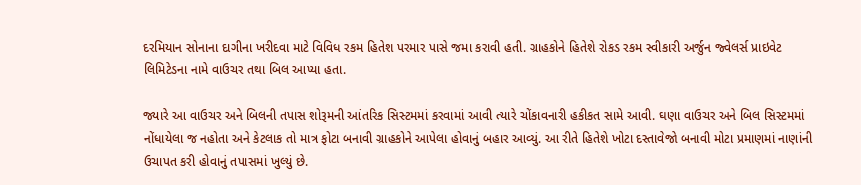દરમિયાન સોનાના દાગીના ખરીદવા માટે વિવિધ રકમ હિતેશ પરમાર પાસે જમા કરાવી હતી. ગ્રાહકોને હિતેશે રોકડ રકમ સ્વીકારી અર્જુન જ્વેલર્સ પ્રાઇવેટ લિમિટેડના નામે વાઉચર તથા બિલ આપ્યા હતા.

જ્યારે આ વાઉચર અને બિલની તપાસ શોરૂમની આંતરિક સિસ્ટમમાં કરવામાં આવી ત્યારે ચોંકાવનારી હકીકત સામે આવી. ઘણા વાઉચર અને બિલ સિસ્ટમમાં નોંધાયેલા જ નહોતા અને કેટલાક તો માત્ર ફોટા બનાવી ગ્રાહકોને આપેલા હોવાનું બહાર આવ્યું. આ રીતે હિતેશે ખોટા દસ્તાવેજો બનાવી મોટા પ્રમાણમાં નાણાંની ઉચાપત કરી હોવાનું તપાસમાં ખુલ્યું છે.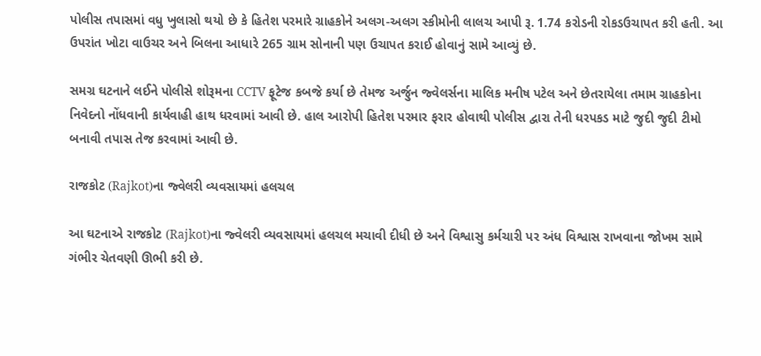પોલીસ તપાસમાં વધુ ખુલાસો થયો છે કે હિતેશ પરમારે ગ્રાહકોને અલગ-અલગ સ્કીમોની લાલચ આપી રૂ. 1.74 કરોડની રોકડઉચાપત કરી હતી. આ ઉપરાંત ખોટા વાઉચર અને બિલના આધારે 265 ગ્રામ સોનાની પણ ઉચાપત કરાઈ હોવાનું સામે આવ્યું છે.

સમગ્ર ઘટનાને લઈને પોલીસે શોરૂમના CCTV ફૂટેજ કબજે કર્યા છે તેમજ અર્જુન જ્વેલર્સના માલિક મનીષ પટેલ અને છેતરાયેલા તમામ ગ્રાહકોના નિવેદનો નોંધવાની કાર્યવાહી હાથ ધરવામાં આવી છે. હાલ આરોપી હિતેશ પરમાર ફરાર હોવાથી પોલીસ દ્વારા તેની ધરપકડ માટે જુદી જુદી ટીમો બનાવી તપાસ તેજ કરવામાં આવી છે.

રાજકોટ (Rajkot)ના જ્વેલરી વ્યવસાયમાં હલચલ

આ ઘટનાએ રાજકોટ (Rajkot)ના જ્વેલરી વ્યવસાયમાં હલચલ મચાવી દીધી છે અને વિશ્વાસુ કર્મચારી પર અંધ વિશ્વાસ રાખવાના જોખમ સામે ગંભીર ચેતવણી ઊભી કરી છે.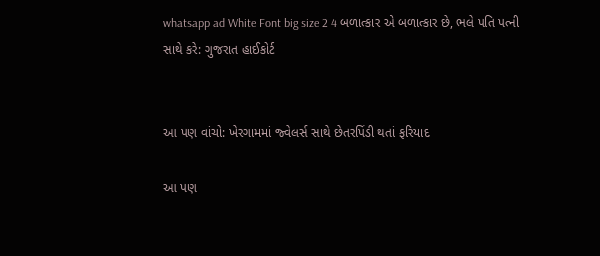whatsapp ad White Font big size 2 4 બળાત્કાર એ બળાત્કાર છે, ભલે પતિ પત્ની સાથે કરે: ગુજરાત હાઈકોર્ટ


આ પણ વાંચો: ખેરગામમાં જ્વેલર્સ સાથે છેતરપિંડી થતાં ફરિયાદ

આ પણ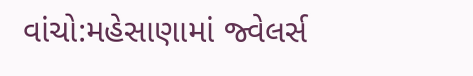વાંચો:મહેસાણામાં જ્વેલર્સ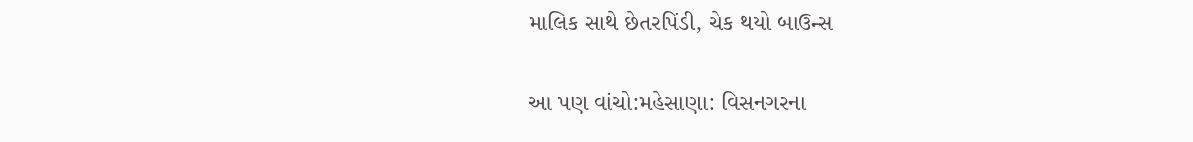માલિક સાથે છેતરપિંડી, ચેક થયો બાઉન્સ

આ પણ વાંચો:મહેસાણા: વિસનગરના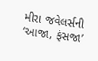મીરા જવેલર્સની ‘આજા, ફંસજા’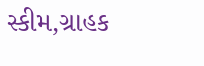સ્કીમ,ગ્રાહક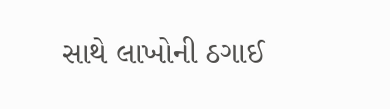સાથે લાખોની ઠગાઈ